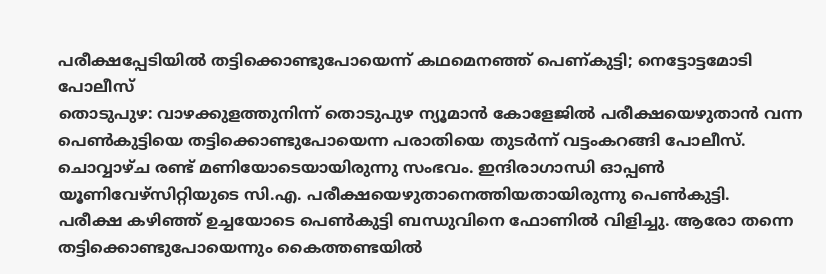പരീക്ഷപ്പേടിയിൽ തട്ടിക്കൊണ്ടുപോയെന്ന് കഥമെനഞ്ഞ് പെണ്കുട്ടി; നെട്ടോട്ടമോടി പോലീസ്
തൊടുപുഴ: വാഴക്കുളത്തുനിന്ന് തൊടുപുഴ ന്യൂമാൻ കോളേജിൽ പരീക്ഷയെഴുതാൻ വന്ന പെൺകുട്ടിയെ തട്ടിക്കൊണ്ടുപോയെന്ന പരാതിയെ തുടർന്ന് വട്ടംകറങ്ങി പോലീസ്. ചൊവ്വാഴ്ച രണ്ട് മണിയോടെയായിരുന്നു സംഭവം. ഇന്ദിരാഗാന്ധി ഓപ്പൺ യൂണിവേഴ്സിറ്റിയുടെ സി.എ. പരീക്ഷയെഴുതാനെത്തിയതായിരുന്നു പെൺകുട്ടി.
പരീക്ഷ കഴിഞ്ഞ് ഉച്ചയോടെ പെൺകുട്ടി ബന്ധുവിനെ ഫോണിൽ വിളിച്ചു. ആരോ തന്നെ തട്ടിക്കൊണ്ടുപോയെന്നും കൈത്തണ്ടയിൽ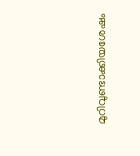മുറിവുണ്ടാക്കിയശേഷം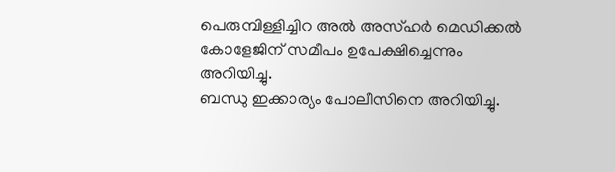പെരുമ്പിള്ളിച്ചിറ അൽ അസ്ഹർ മെഡിക്കൽ കോളേജിന് സമീപം ഉപേക്ഷിച്ചെന്നും അറിയിച്ചു.
ബന്ധു ഇക്കാര്യം പോലീസിനെ അറിയിച്ചു.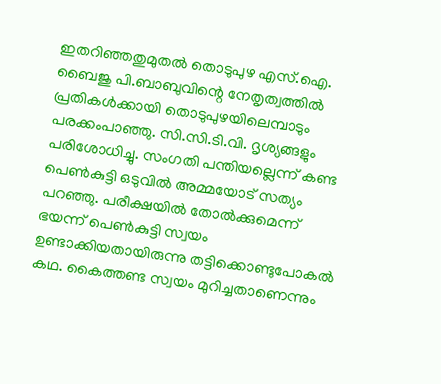ഇതറിഞ്ഞതുമുതൽ തൊടുപുഴ എസ്.ഐ. ബൈജു പി.ബാബുവിന്റെ നേതൃത്വത്തിൽ പ്രതികൾക്കായി തൊടുപുഴയിലെമ്പാടും പരക്കംപാഞ്ഞു. സി.സി.ടി.വി. ദൃശ്യങ്ങളും പരിശോധിച്ചു. സംഗതി പന്തിയല്ലെന്ന് കണ്ട പെൺകുട്ടി ഒടുവിൽ അമ്മയോട് സത്യം പറഞ്ഞു. പരീക്ഷയിൽ തോൽക്കുമെന്ന് ഭയന്ന് പെൺകുട്ടി സ്വയം ഉണ്ടാക്കിയതായിരുന്നു തട്ടിക്കൊണ്ടുപോകൽ കഥ. കൈത്തണ്ട സ്വയം മുറിച്ചതാണെന്നും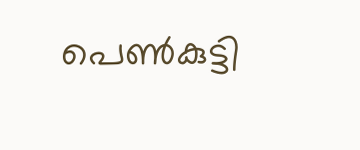പെൺകുട്ടി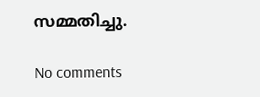സമ്മതിച്ചു.

No comments